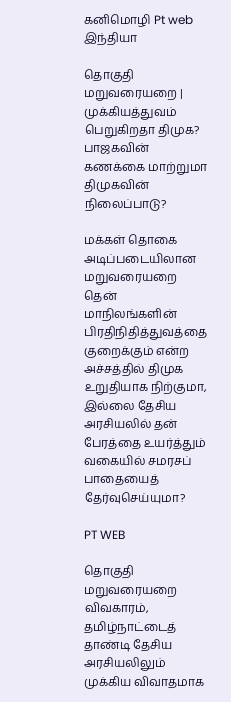கனிமொழி Pt web
இந்தியா

தொகுதி மறுவரையறை | முக்கியத்துவம் பெறுகிறதா திமுக? பாஜகவின் கணக்கை மாற்றுமா திமுகவின் நிலைப்பாடு?

மக்கள் தொகை அடிப்படையிலான மறுவரையறை தென் மாநிலங்களின் பிரதிநிதித்துவத்தை குறைக்கும் என்ற அச்சத்தில் திமுக உறுதியாக நிற்குமா, இல்லை தேசிய அரசியலில் தன் பேரத்தை உயர்த்தும் வகையில் சமரசப் பாதையைத் தேர்வுசெய்யுமா?

PT WEB

தொகுதி மறுவரையறை விவகாரம், தமிழ்நாட்டைத் தாண்டி தேசிய அரசியலிலும் முக்கிய விவாதமாக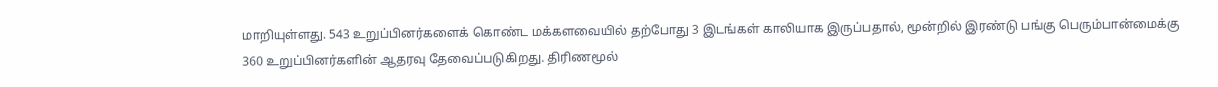மாறியுள்ளது. 543 உறுப்பினர்களைக் கொண்ட மக்களவையில் தற்போது 3 இடங்கள் காலியாக இருப்பதால், மூன்றில் இரண்டு பங்கு பெரும்பான்மைக்கு 360 உறுப்பினர்களின் ஆதரவு தேவைப்படுகிறது. திரிணமூல்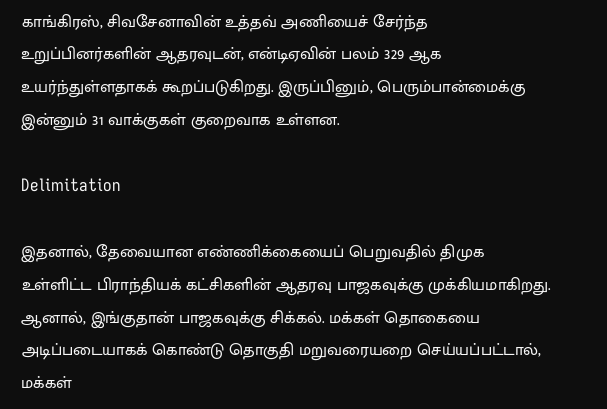காங்கிரஸ், சிவசேனாவின் உத்தவ் அணியைச் சேர்ந்த உறுப்பினர்களின் ஆதரவுடன், என்டிஏவின் பலம் 329 ஆக உயர்ந்துள்ளதாகக் கூறப்படுகிறது. இருப்பினும், பெரும்பான்மைக்கு இன்னும் 31 வாக்குகள் குறைவாக உள்ளன.

Delimitation

இதனால், தேவையான எண்ணிக்கையைப் பெறுவதில் திமுக உள்ளிட்ட பிராந்தியக் கட்சிகளின் ஆதரவு பாஜகவுக்கு முக்கியமாகிறது. ஆனால், இங்குதான் பாஜகவுக்கு சிக்கல். மக்கள் தொகையை அடிப்படையாகக் கொண்டு தொகுதி மறுவரையறை செய்யப்பட்டால், மக்கள்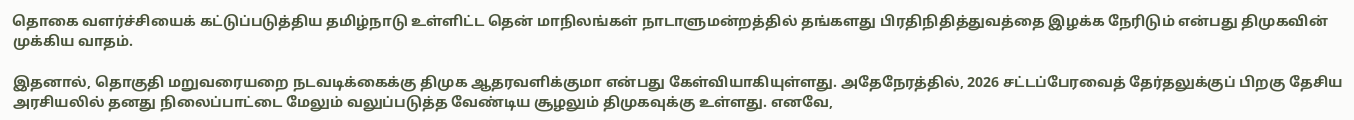தொகை வளர்ச்சியைக் கட்டுப்படுத்திய தமிழ்நாடு உள்ளிட்ட தென் மாநிலங்கள் நாடாளுமன்றத்தில் தங்களது பிரதிநிதித்துவத்தை இழக்க நேரிடும் என்பது திமுகவின் முக்கிய வாதம்.

இதனால், தொகுதி மறுவரையறை நடவடிக்கைக்கு திமுக ஆதரவளிக்குமா என்பது கேள்வியாகியுள்ளது. அதேநேரத்தில், 2026 சட்டப்பேரவைத் தேர்தலுக்குப் பிறகு தேசிய அரசியலில் தனது நிலைப்பாட்டை மேலும் வலுப்படுத்த வேண்டிய சூழலும் திமுகவுக்கு உள்ளது. எனவே,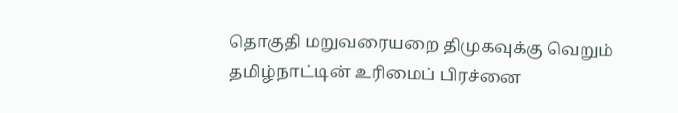தொகுதி மறுவரையறை திமுகவுக்கு வெறும் தமிழ்நாட்டின் உரிமைப் பிரச்னை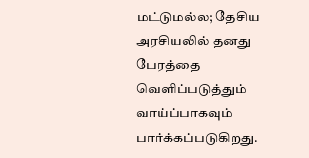மட்டுமல்ல; தேசிய அரசியலில் தனது பேரத்தை வெளிப்படுத்தும் வாய்ப்பாகவும் பார்க்கப்படுகிறது.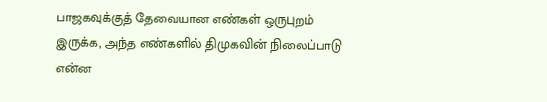பாஜகவுக்குத் தேவையான எண்கள் ஒருபுறம் இருக்க, அந்த எண்களில் திமுகவின் நிலைப்பாடு என்ன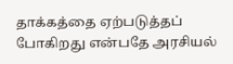தாக்கத்தை ஏற்படுத்தப் போகிறது என்பதே அரசியல்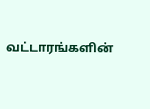வட்டாரங்களின்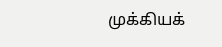முக்கியக்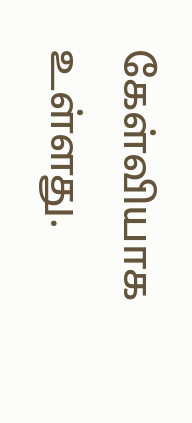கேள்வியாக உள்ளது.